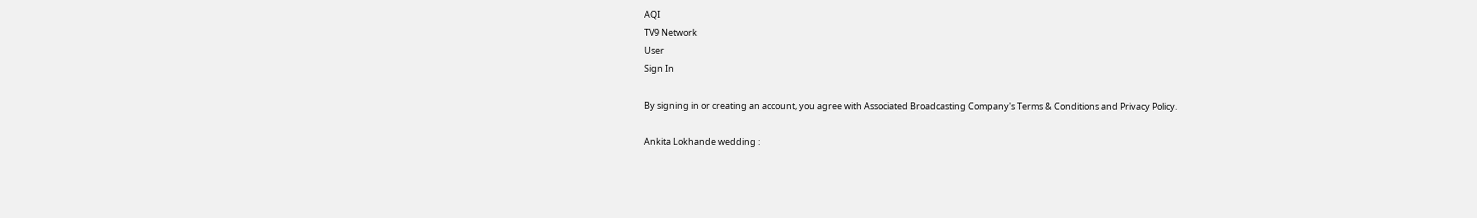AQI
TV9 Network
User
Sign In

By signing in or creating an account, you agree with Associated Broadcasting Company's Terms & Conditions and Privacy Policy.

Ankita Lokhande wedding :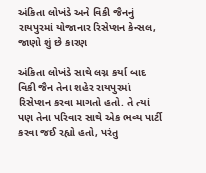અંકિતા લોખંડે અને વિકી જૈનનું રાયપુરમાં યોજાનાર રિસેપ્શન કેન્સલ, જાણો શું છે કારણ

અંકિતા લોખંડે સાથે લગ્ન કર્યા બાદ વિકી જૈન તેના શહેર રાયપુરમાં રિસેપ્શન કરવા માગતો હતો. તે ત્યાં પણ તેના પરિવાર સાથે એક ભવ્ય પાર્ટી કરવા જઈ રહ્યો હતો, પરંતુ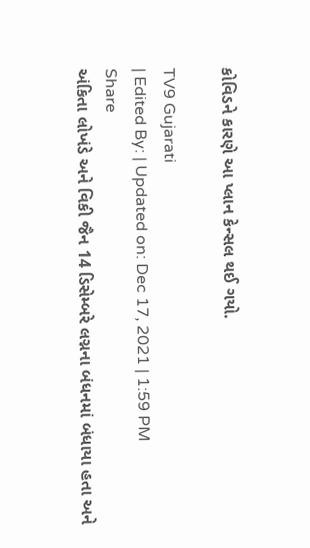કોવિડને કારણે આ પ્લાન કેન્સલ થઈ ગયો.

TV9 Gujarati
| Edited By: | Updated on: Dec 17, 2021 | 1:59 PM
Share
અંકિતા લોખંડે અને વિકી જૈન 14 ડિસેમ્બરે લગ્નના બંધનમાં બંધાયા હતા અને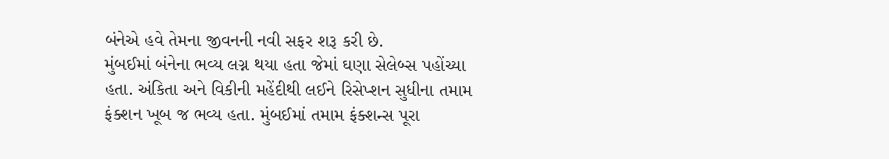બંનેએ હવે તેમના જીવનની નવી સફર શરૂ કરી છે.
મુંબઈમાં બંનેના ભવ્ય લગ્ન થયા હતા જેમાં ઘણા સેલેબ્સ પહોંચ્યા હતા. અંકિતા અને વિકીની મહેંદીથી લઈને રિસેપ્શન સુધીના તમામ ફંક્શન ખૂબ જ ભવ્ય હતા. મુંબઈમાં તમામ ફંક્શન્સ પૂરા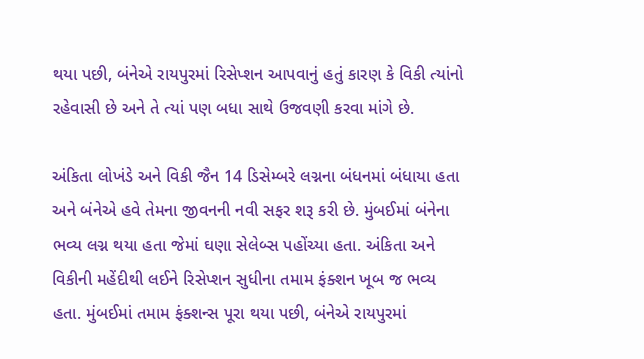થયા પછી, બંનેએ રાયપુરમાં રિસેપ્શન આપવાનું હતું કારણ કે વિકી ત્યાંનો રહેવાસી છે અને તે ત્યાં પણ બધા સાથે ઉજવણી કરવા માંગે છે.

અંકિતા લોખંડે અને વિકી જૈન 14 ડિસેમ્બરે લગ્નના બંધનમાં બંધાયા હતા અને બંનેએ હવે તેમના જીવનની નવી સફર શરૂ કરી છે. મુંબઈમાં બંનેના ભવ્ય લગ્ન થયા હતા જેમાં ઘણા સેલેબ્સ પહોંચ્યા હતા. અંકિતા અને વિકીની મહેંદીથી લઈને રિસેપ્શન સુધીના તમામ ફંક્શન ખૂબ જ ભવ્ય હતા. મુંબઈમાં તમામ ફંક્શન્સ પૂરા થયા પછી, બંનેએ રાયપુરમાં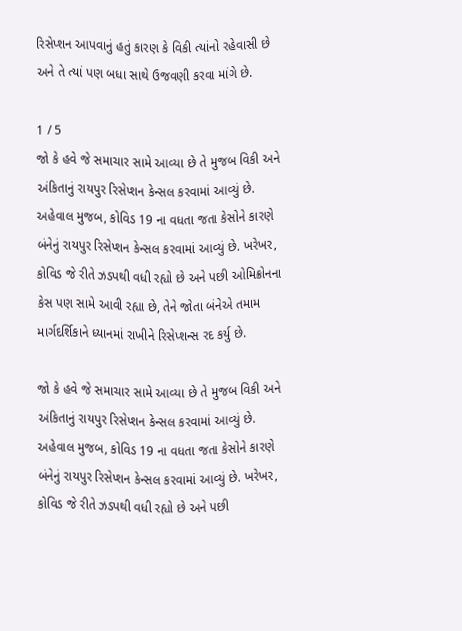રિસેપ્શન આપવાનું હતું કારણ કે વિકી ત્યાંનો રહેવાસી છે અને તે ત્યાં પણ બધા સાથે ઉજવણી કરવા માંગે છે.

1 / 5
જો કે હવે જે સમાચાર સામે આવ્યા છે તે મુજબ વિકી અને અંકિતાનું રાયપુર રિસેપ્શન કેન્સલ કરવામાં આવ્યું છે. અહેવાલ મુજબ, કોવિડ 19 ના વધતા જતા કેસોને કારણે બંનેનું રાયપુર રિસેપ્શન કેન્સલ કરવામાં આવ્યું છે. ખરેખર, કોવિડ જે રીતે ઝડપથી વધી રહ્યો છે અને પછી ઓમિક્રોનના કેસ પણ સામે આવી રહ્યા છે, તેને જોતા બંનેએ તમામ માર્ગદર્શિકાને ધ્યાનમાં રાખીને રિસેપ્શન્સ રદ કર્યુ છે.

જો કે હવે જે સમાચાર સામે આવ્યા છે તે મુજબ વિકી અને અંકિતાનું રાયપુર રિસેપ્શન કેન્સલ કરવામાં આવ્યું છે. અહેવાલ મુજબ, કોવિડ 19 ના વધતા જતા કેસોને કારણે બંનેનું રાયપુર રિસેપ્શન કેન્સલ કરવામાં આવ્યું છે. ખરેખર, કોવિડ જે રીતે ઝડપથી વધી રહ્યો છે અને પછી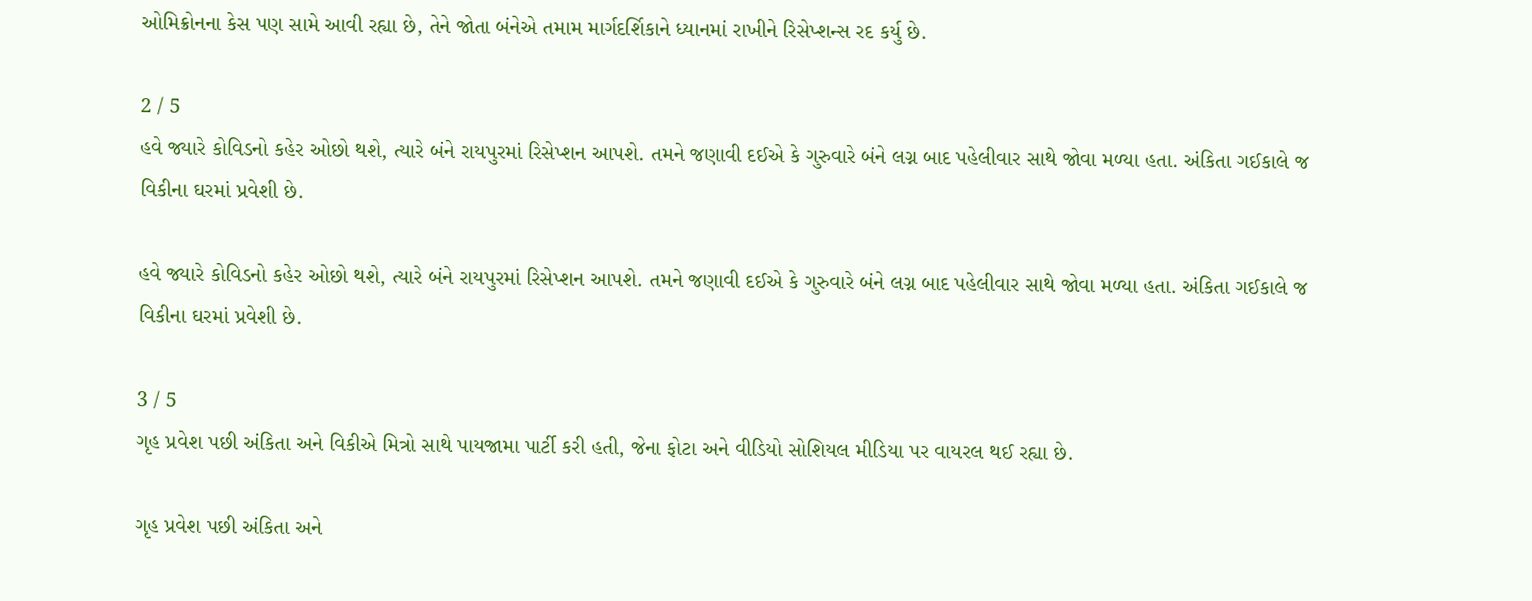ઓમિક્રોનના કેસ પણ સામે આવી રહ્યા છે, તેને જોતા બંનેએ તમામ માર્ગદર્શિકાને ધ્યાનમાં રાખીને રિસેપ્શન્સ રદ કર્યુ છે.

2 / 5
હવે જ્યારે કોવિડનો કહેર ઓછો થશે, ત્યારે બંને રાયપુરમાં રિસેપ્શન આપશે. તમને જણાવી દઈએ કે ગુરુવારે બંને લગ્ન બાદ પહેલીવાર સાથે જોવા મળ્યા હતા. અંકિતા ગઈકાલે જ વિકીના ઘરમાં પ્રવેશી છે.

હવે જ્યારે કોવિડનો કહેર ઓછો થશે, ત્યારે બંને રાયપુરમાં રિસેપ્શન આપશે. તમને જણાવી દઈએ કે ગુરુવારે બંને લગ્ન બાદ પહેલીવાર સાથે જોવા મળ્યા હતા. અંકિતા ગઈકાલે જ વિકીના ઘરમાં પ્રવેશી છે.

3 / 5
ગૃહ પ્રવેશ પછી અંકિતા અને વિકીએ મિત્રો સાથે પાયજામા પાર્ટી કરી હતી, જેના ફોટા અને વીડિયો સોશિયલ મીડિયા પર વાયરલ થઈ રહ્યા છે.

ગૃહ પ્રવેશ પછી અંકિતા અને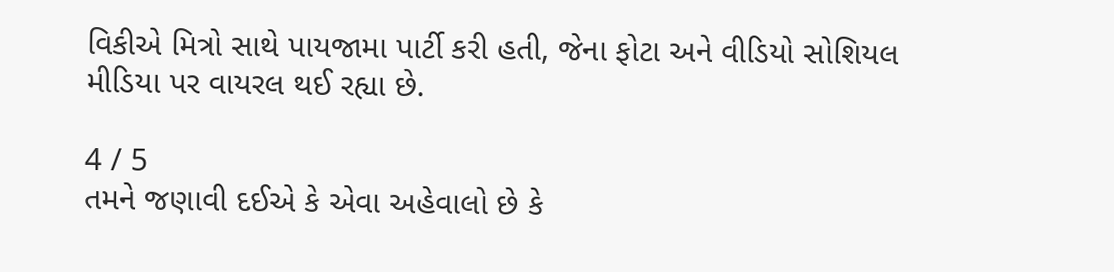વિકીએ મિત્રો સાથે પાયજામા પાર્ટી કરી હતી, જેના ફોટા અને વીડિયો સોશિયલ મીડિયા પર વાયરલ થઈ રહ્યા છે.

4 / 5
તમને જણાવી દઈએ કે એવા અહેવાલો છે કે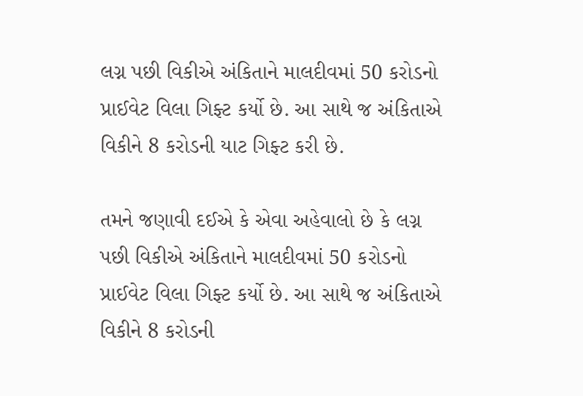લગ્ન પછી વિકીએ અંકિતાને માલદીવમાં 50 કરોડનો પ્રાઈવેટ વિલા ગિફ્ટ કર્યો છે. આ સાથે જ અંકિતાએ વિકીને 8 કરોડની યાટ ગિફ્ટ કરી છે.

તમને જણાવી દઈએ કે એવા અહેવાલો છે કે લગ્ન પછી વિકીએ અંકિતાને માલદીવમાં 50 કરોડનો પ્રાઈવેટ વિલા ગિફ્ટ કર્યો છે. આ સાથે જ અંકિતાએ વિકીને 8 કરોડની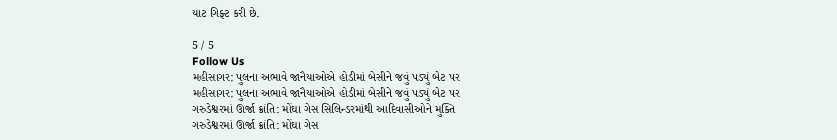યાટ ગિફ્ટ કરી છે.

5 / 5
Follow Us
મહીસાગર: પુલના અભાવે જાનૈયાઓએ હોડીમાં બેસીને જવું પડ્યું બેટ પર
મહીસાગર: પુલના અભાવે જાનૈયાઓએ હોડીમાં બેસીને જવું પડ્યું બેટ પર
ગરુડેશ્વરમાં ઊર્જા ક્રાંતિ: મોંઘા ગેસ સિલિન્ડરમાંથી આદિવાસીઓને મુક્તિ
ગરુડેશ્વરમાં ઊર્જા ક્રાંતિ: મોંઘા ગેસ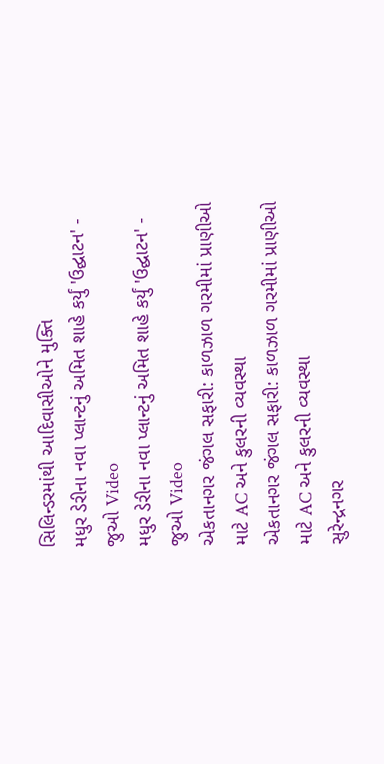સિલિન્ડરમાંથી આદિવાસીઓને મુક્તિ
મધુર ડેરીના નવા પ્લાન્ટનું અમિત શાહે કર્યું 'ઉદ્ઘાટન' - જુઓ Video
મધુર ડેરીના નવા પ્લાન્ટનું અમિત શાહે કર્યું 'ઉદ્ઘાટન' - જુઓ Video
એકતાનગર જંગલ સફારી: કાળઝાળ ગરમીમાં પ્રાણીઓ માટે AC અને કુલરની વ્યવસ્થા
એકતાનગર જંગલ સફારી: કાળઝાળ ગરમીમાં પ્રાણીઓ માટે AC અને કુલરની વ્યવસ્થા
સુરેન્દ્રનગર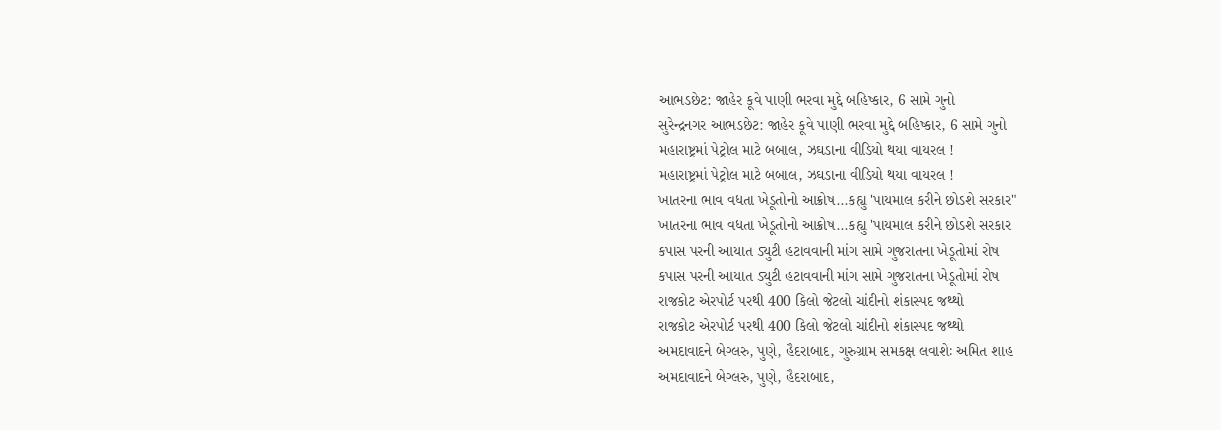આભડછેટ: જાહેર કૂવે પાણી ભરવા મુદ્દે બહિષ્કાર, 6 સામે ગુનો
સુરેન્દ્રનગર આભડછેટ: જાહેર કૂવે પાણી ભરવા મુદ્દે બહિષ્કાર, 6 સામે ગુનો
મહારાષ્ટ્રમાં પેટ્રોલ માટે બબાલ, ઝઘડાના વીડિયો થયા વાયરલ !
મહારાષ્ટ્રમાં પેટ્રોલ માટે બબાલ, ઝઘડાના વીડિયો થયા વાયરલ !
ખાતરના ભાવ વધતા ખેડૂતોનો આક્રોષ...કહ્યુ 'પાયમાલ કરીને છોડશે સરકાર"
ખાતરના ભાવ વધતા ખેડૂતોનો આક્રોષ...કહ્યુ 'પાયમાલ કરીને છોડશે સરકાર
કપાસ પરની આયાત ડ્યુટી હટાવવાની માંગ સામે ગુજરાતના ખેડૂતોમાં રોષ
કપાસ પરની આયાત ડ્યુટી હટાવવાની માંગ સામે ગુજરાતના ખેડૂતોમાં રોષ
રાજકોટ એરપોર્ટ પરથી 400 કિલો જેટલો ચાંદીનો શંકાસ્પદ જથ્થો
રાજકોટ એરપોર્ટ પરથી 400 કિલો જેટલો ચાંદીનો શંકાસ્પદ જથ્થો
અમદાવાદને બેગ્લરુ, પુણે, હૈદરાબાદ, ગુરુગ્રામ સમકક્ષ લવાશેઃ અમિત શાહ
અમદાવાદને બેગ્લરુ, પુણે, હૈદરાબાદ,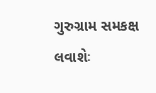ગુરુગ્રામ સમકક્ષ લવાશેઃ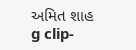અમિત શાહ
g clip-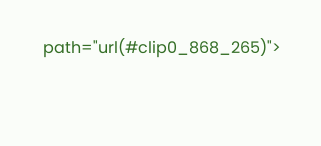path="url(#clip0_868_265)">